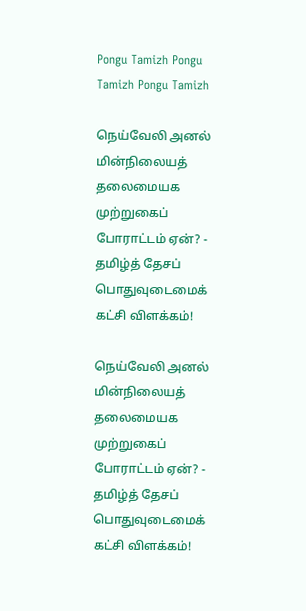Pongu Tamizh Pongu Tamizh Pongu Tamizh

நெய்வேலி அனல் மின்நிலையத் தலைமையக முற்றுகைப் போராட்டம் ஏன்? - தமிழ்த் தேசப் பொதுவுடைமைக் கட்சி விளக்கம்!

நெய்வேலி அனல் மின்நிலையத் தலைமையக முற்றுகைப் போராட்டம் ஏன்? - தமிழ்த் தேசப் பொதுவுடைமைக் கட்சி விளக்கம்!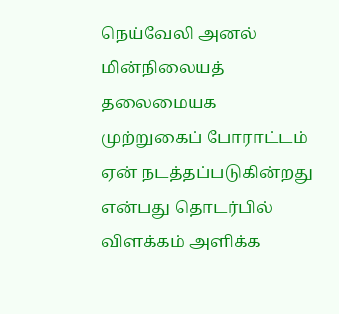நெய்வேலி அனல் மின்நிலையத் தலைமையக முற்றுகைப் போராட்டம் ஏன் நடத்தப்படுகின்றது என்பது தொடர்பில் விளக்கம் அளிக்க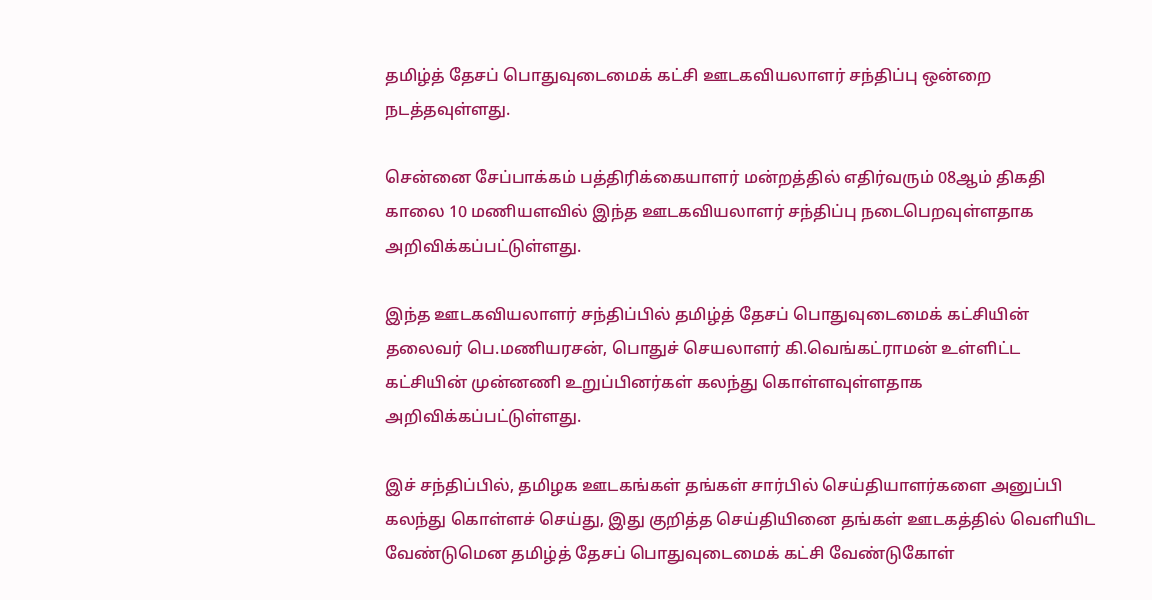தமிழ்த் தேசப் பொதுவுடைமைக் கட்சி ஊடகவியலாளர் சந்திப்பு ஒன்றை நடத்தவுள்ளது.

சென்னை சேப்பாக்கம் பத்திரிக்கையாளர் மன்றத்தில் எதிர்வரும் 08ஆம் திகதி காலை 10 மணியளவில் இந்த ஊடகவியலாளர் சந்திப்பு நடைபெறவுள்ளதாக அறிவிக்கப்பட்டுள்ளது.

இந்த ஊடகவியலாளர் சந்திப்பில் தமிழ்த் தேசப் பொதுவுடைமைக் கட்சியின் தலைவர் பெ.மணியரசன், பொதுச் செயலாளர் கி.வெங்கட்ராமன் உள்ளிட்ட கட்சியின் முன்னணி உறுப்பினர்கள் கலந்து கொள்ளவுள்ளதாக அறிவிக்கப்பட்டுள்ளது.

இச் சந்திப்பில், தமிழக ஊடகங்கள் தங்கள் சார்பில் செய்தியாளர்களை அனுப்பி கலந்து கொள்ளச் செய்து, இது குறித்த செய்தியினை தங்கள் ஊடகத்தில் வெளியிட வேண்டுமென தமிழ்த் தேசப் பொதுவுடைமைக் கட்சி வேண்டுகோள்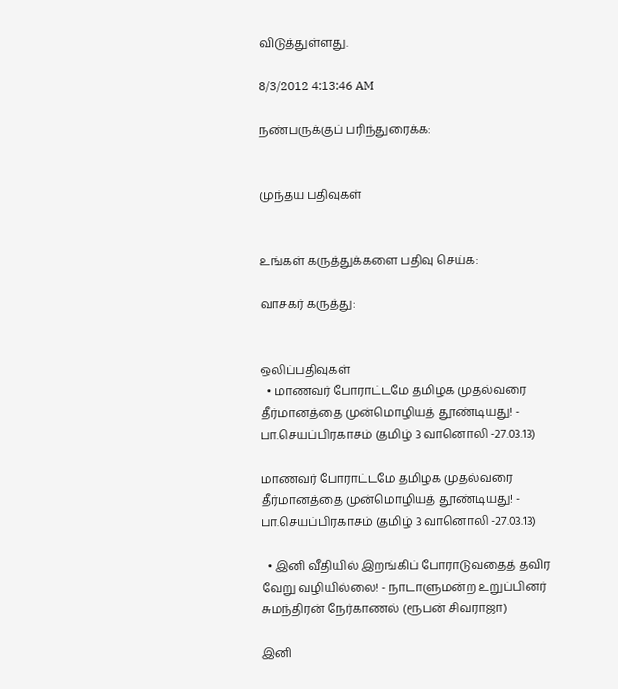விடுத்துள்ளது.

8/3/2012 4:13:46 AM

நண்பருக்குப் பரிந்துரைக்க:


முந்தய பதிவுகள்


உங்கள் கருத்துக்களை பதிவு செய்க:

வாசகர் கருத்து:


ஒலிப்பதிவுகள்
  • மாணவர் போராட்டமே தமிழக முதல்வரை தீர்மானத்தை முன்மொழியத் தூண்டியது! - பா.செயப்பிரகாசம் (தமிழ் 3 வானொலி -27.03.13)

மாணவர் போராட்டமே தமிழக முதல்வரை தீர்மானத்தை முன்மொழியத் தூண்டியது! - பா.செயப்பிரகாசம் (தமிழ் 3 வானொலி -27.03.13)

  • இனி வீதியில் இறங்கிப் போராடுவதைத் தவிர வேறு வழியில்லை! - நாடாளுமன்ற உறுப்பினர் சுமந்திரன் நேர்காணல் (ரூபன் சிவராஜா)

இனி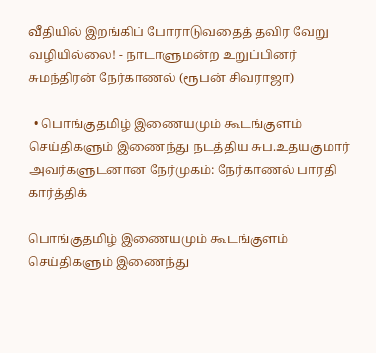வீதியில் இறங்கிப் போராடுவதைத் தவிர வேறு வழியில்லை! - நாடாளுமன்ற உறுப்பினர் சுமந்திரன் நேர்காணல் (ரூபன் சிவராஜா)

  • பொங்குதமிழ் இணையமும் கூடங்குளம் செய்திகளும் இணைந்து நடத்திய சுப.உதயகுமார் அவர்களுடனான நேர்முகம்: நேர்காணல் பாரதி கார்த்திக்

பொங்குதமிழ் இணையமும் கூடங்குளம் செய்திகளும் இணைந்து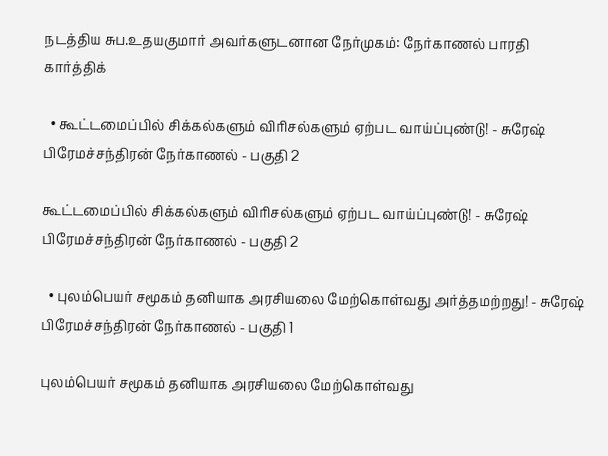நடத்திய சுப.உதயகுமார் அவர்களுடனான நேர்முகம்: நேர்காணல் பாரதி கார்த்திக்

  • கூட்டமைப்பில் சிக்கல்களும் விரிசல்களும் ஏற்பட வாய்ப்புண்டு! - சுரேஷ் பிரேமச்சந்திரன் நேர்காணல் - பகுதி 2

கூட்டமைப்பில் சிக்கல்களும் விரிசல்களும் ஏற்பட வாய்ப்புண்டு! - சுரேஷ் பிரேமச்சந்திரன் நேர்காணல் - பகுதி 2

  • புலம்பெயர் சமூகம் தனியாக அரசியலை மேற்கொள்வது அர்த்தமற்றது! - சுரேஷ் பிரேமச்சந்திரன் நேர்காணல் - பகுதி 1

புலம்பெயர் சமூகம் தனியாக அரசியலை மேற்கொள்வது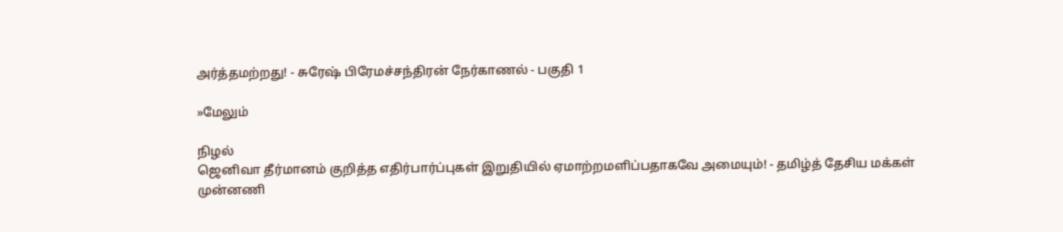அர்த்தமற்றது! - சுரேஷ் பிரேமச்சந்திரன் நேர்காணல் - பகுதி 1

»மேலும்

நிழல்
ஜெனிவா தீர்மானம் குறித்த எதிர்பார்ப்புகள் இறுதியில் ஏமாற்றமளிப்பதாகவே அமையும்! - தமிழ்த் தேசிய மக்கள் முன்னணி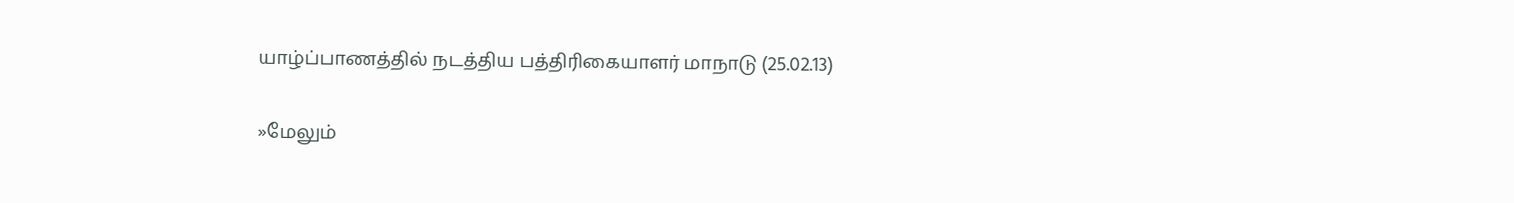யாழ்ப்பாணத்தில் நடத்திய பத்திரிகையாளர் மாநாடு (25.02.13)

»மேலும்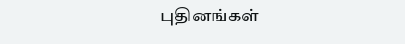புதினங்கள்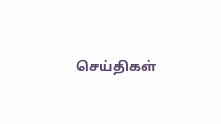செய்திகள்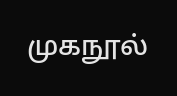முகநூல்